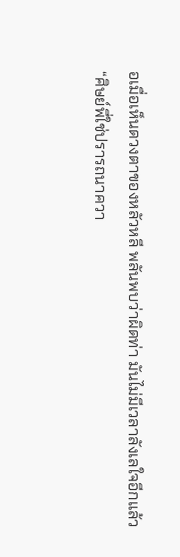อเมื่อเห็นดวงตาของหลัวหลี พลันพบว่าผิดท่า มันไม่มีเวลาลังเลใจอีกแล้ว
“ศิษย์พี่ใช่ปรารถนาควา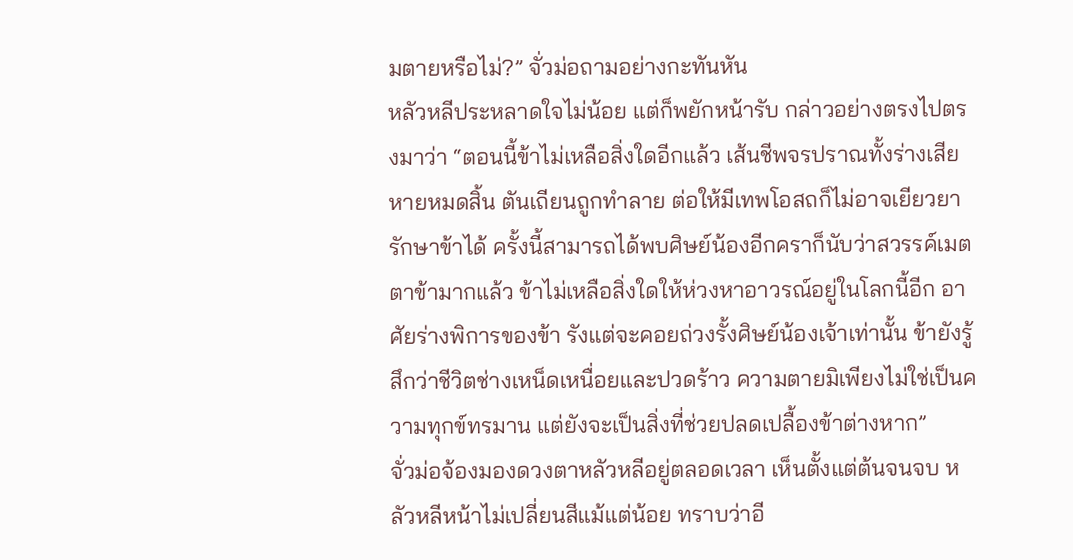มตายหรือไม่?” จั่วม่อถามอย่างกะทันหัน
หลัวหลีประหลาดใจไม่น้อย แต่ก็พยักหน้ารับ กล่าวอย่างตรงไปตรงมาว่า “ตอนนี้ข้าไม่เหลือสิ่งใดอีกแล้ว เส้นชีพจรปราณทั้งร่างเสียหายหมดสิ้น ตันเถียนถูกทำลาย ต่อให้มีเทพโอสถก็ไม่อาจเยียวยารักษาข้าได้ ครั้งนี้สามารถได้พบศิษย์น้องอีกคราก็นับว่าสวรรค์เมตตาข้ามากแล้ว ข้าไม่เหลือสิ่งใดให้ห่วงหาอาวรณ์อยู่ในโลกนี้อีก อาศัยร่างพิการของข้า รังแต่จะคอยถ่วงรั้งศิษย์น้องเจ้าเท่านั้น ข้ายังรู้สึกว่าชีวิตช่างเหน็ดเหนื่อยและปวดร้าว ความตายมิเพียงไม่ใช่เป็นความทุกข์ทรมาน แต่ยังจะเป็นสิ่งที่ช่วยปลดเปลื้องข้าต่างหาก”
จั่วม่อจ้องมองดวงตาหลัวหลีอยู่ตลอดเวลา เห็นตั้งแต่ต้นจนจบ หลัวหลีหน้าไม่เปลี่ยนสีแม้แต่น้อย ทราบว่าอี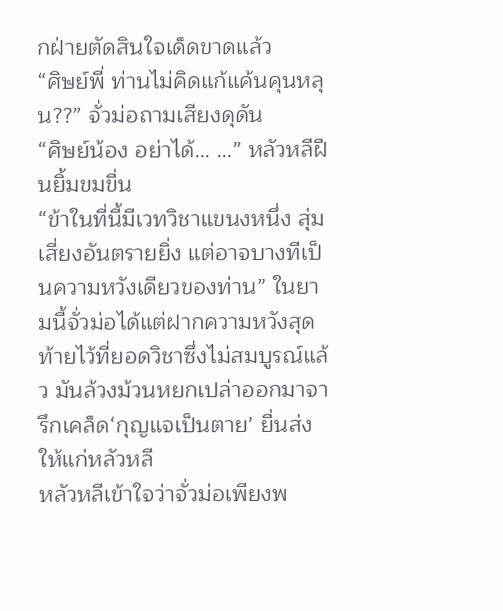กฝ่ายตัดสินใจเด็ดขาดแล้ว
“ศิษย์พี่ ท่านไม่คิดแก้แค้นคุนหลุน??” จั่วม่อถามเสียงดุดัน
“ศิษย์น้อง อย่าได้… …” หลัวหลีฝืนยิ้มขมขื่น
“ข้าในที่นี้มีเวทวิชาแขนงหนึ่ง สุ่มเสี่ยงอันตรายยิ่ง แต่อาจบางทีเป็นความหวังเดียวของท่าน” ในยามนี้จั่วม่อได้แต่ฝากความหวังสุดท้ายไว้ที่ยอดวิชาซึ่งไม่สมบูรณ์แล้ว มันล้วงม้วนหยกเปล่าออกมาจารึกเคล็ด‘กุญแจเป็นตาย’ ยื่นส่งให้แก่หลัวหลี
หลัวหลีเข้าใจว่าจั่วม่อเพียงพ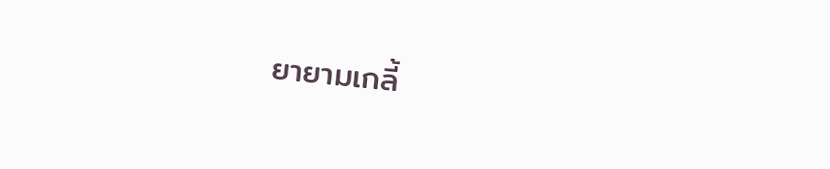ยายามเกลี้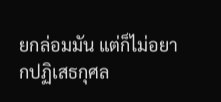ยกล่อมมัน แต่ก็ไม่อยากปฏิเสธกุศล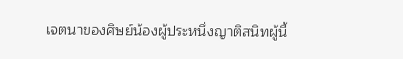เจตนาของศิษย์น้องผู้ประหนึ่งญาติสนิทผู้นี้